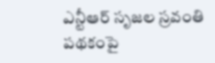ఎన్టీఆర్ సృజల స్రవంతి పథకంపై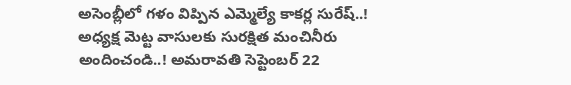అసెంబ్లీలో గళం విప్పిన ఎమ్మెల్యే కాకర్ల సురేష్..!
అధ్యక్ష మెట్ట వాసులకు సురక్షిత మంచినీరు అందించండి..! అమరావతి సెప్టెంబర్ 22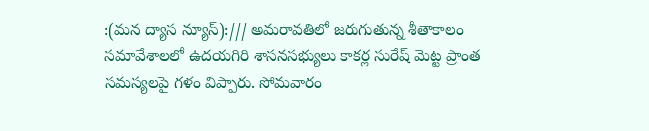:(మన ద్యాస న్యూస్):/// అమరావతిలో జరుగుతున్న శీతాకాలం సమావేశాలలో ఉదయగిరి శాసనసభ్యులు కాకర్ల సురేష్ మెట్ట ప్రాంత సమస్యలపై గళం విప్పారు. సోమవారం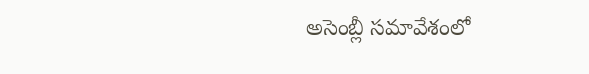అసెంబ్లీ సమావేశంలో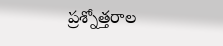ప్రశ్నోత్తరాల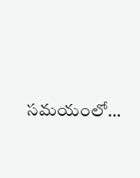సమయంలో…